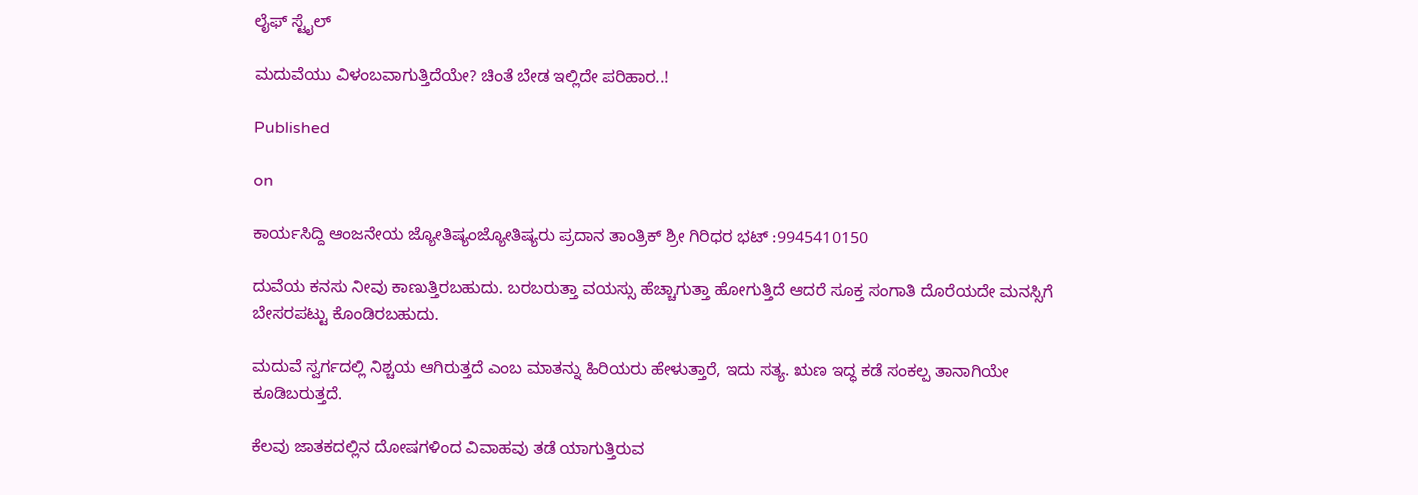ಲೈಫ್ ಸ್ಟೈಲ್

ಮದುವೆಯು ವಿಳಂಬವಾಗುತ್ತಿದೆಯೇ? ಚಿಂತೆ ಬೇಡ ಇಲ್ಲಿದೇ ಪರಿಹಾರ..!

Published

on

ಕಾರ್ಯಸಿದ್ದಿ ಆಂಜನೇಯ ಜ್ಯೋತಿಷ್ಯಂಜ್ಯೋತಿಷ್ಯರು ಪ್ರದಾನ ತಾಂತ್ರಿಕ್ ಶ್ರೀ ಗಿರಿಧರ ಭಟ್ :9945410150

ದುವೆಯ ಕನಸು ನೀವು ಕಾಣುತ್ತಿರಬಹುದು. ಬರಬರುತ್ತಾ ವಯಸ್ಸು ಹೆಚ್ಚಾಗುತ್ತಾ ಹೋಗುತ್ತಿದೆ ಆದರೆ ಸೂಕ್ತ ಸಂಗಾತಿ ದೊರೆಯದೇ ಮನಸ್ಸಿಗೆ ಬೇಸರಪಟ್ಟು ಕೊಂಡಿರಬಹುದು.

ಮದುವೆ ಸ್ವರ್ಗದಲ್ಲಿ ನಿಶ್ಚಯ ಆಗಿರುತ್ತದೆ ಎಂಬ ಮಾತನ್ನು ಹಿರಿಯರು ಹೇಳುತ್ತಾರೆ, ಇದು ಸತ್ಯ. ಋಣ ಇದ್ಧ ಕಡೆ ಸಂಕಲ್ಪ ತಾನಾಗಿಯೇ ಕೂಡಿಬರುತ್ತದೆ.

ಕೆಲವು ಜಾತಕದಲ್ಲಿನ ದೋಷಗಳಿಂದ ವಿವಾಹವು ತಡೆ ಯಾಗುತ್ತಿರುವ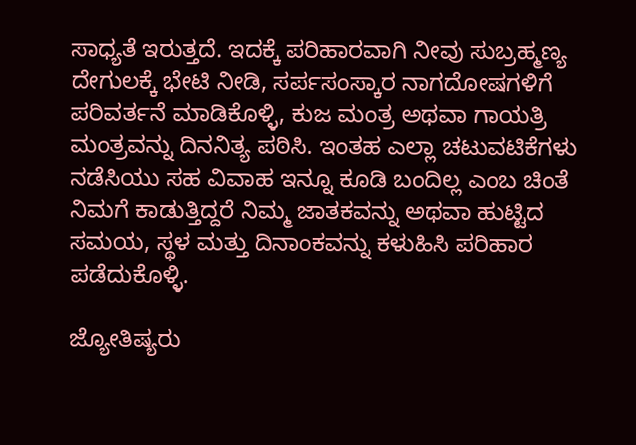ಸಾಧ್ಯತೆ ಇರುತ್ತದೆ. ಇದಕ್ಕೆ ಪರಿಹಾರವಾಗಿ ನೀವು ಸುಬ್ರಹ್ಮಣ್ಯ ದೇಗುಲಕ್ಕೆ ಭೇಟಿ ನೀಡಿ, ಸರ್ಪಸಂಸ್ಕಾರ ನಾಗದೋಷಗಳಿಗೆ ಪರಿವರ್ತನೆ ಮಾಡಿಕೊಳ್ಳಿ, ಕುಜ ಮಂತ್ರ ಅಥವಾ ಗಾಯತ್ರಿ ಮಂತ್ರವನ್ನು ದಿನನಿತ್ಯ ಪಠಿಸಿ. ಇಂತಹ ಎಲ್ಲಾ ಚಟುವಟಿಕೆಗಳು ನಡೆಸಿಯು ಸಹ ವಿವಾಹ ಇನ್ನೂ ಕೂಡಿ ಬಂದಿಲ್ಲ ಎಂಬ ಚಿಂತೆ ನಿಮಗೆ ಕಾಡುತ್ತಿದ್ದರೆ ನಿಮ್ಮ ಜಾತಕವನ್ನು ಅಥವಾ ಹುಟ್ಟಿದ ಸಮಯ, ಸ್ಥಳ ಮತ್ತು ದಿನಾಂಕವನ್ನು ಕಳುಹಿಸಿ ಪರಿಹಾರ ಪಡೆದುಕೊಳ್ಳಿ.

ಜ್ಯೋತಿಷ್ಯರು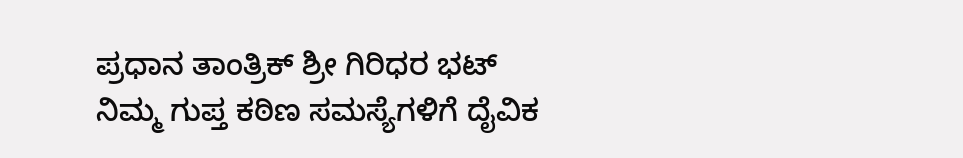ಪ್ರಧಾನ ತಾಂತ್ರಿಕ್ ಶ್ರೀ ಗಿರಿಧರ ಭಟ್
ನಿಮ್ಮ ಗುಪ್ತ ಕಠಿಣ ಸಮಸ್ಯೆಗಳಿಗೆ ದೈವಿಕ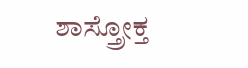ಶಾಸ್ತ್ರೋಕ್ತ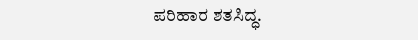ಪರಿಹಾರ ಶತಸಿದ್ಧ.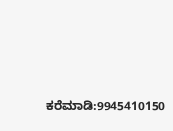ಕರೆಮಾಡಿ:9945410150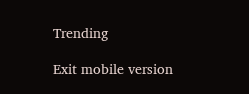Trending

Exit mobile version